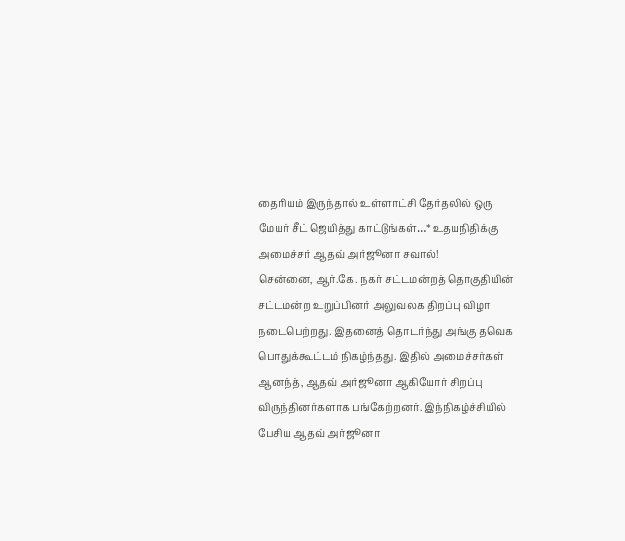தைரியம் இருந்தால் உள்ளாட்சி தேர்தலில் ஒரு மேயர் சீட் ஜெயித்து காட்டுங்கள்…* உதயநிதிக்கு அமைச்சர் ஆதவ் அர்ஜூனா சவால்!
சென்னை, ஆர்.கே. நகர் சட்டமன்றத் தொகுதியின் சட்டமன்ற உறுப்பினர் அலுவலக திறப்பு விழா நடைபெற்றது. இதனைத் தொடர்ந்து அங்கு தவெக பொதுக்கூட்டம் நிகழ்ந்தது. இதில் அமைச்சர்கள் ஆனந்த், ஆதவ் அர்ஜூனா ஆகியோர் சிறப்பு விருந்தினர்களாக பங்கேற்றனர். இந்நிகழ்ச்சியில் பேசிய ஆதவ் அர்ஜூனா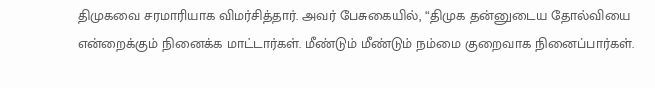திமுகவை சரமாரியாக விமர்சித்தார். அவர் பேசுகையில், “திமுக தன்னுடைய தோல்வியை என்றைக்கும் நினைக்க மாட்டார்கள். மீண்டும் மீண்டும் நம்மை குறைவாக நினைப்பார்கள்.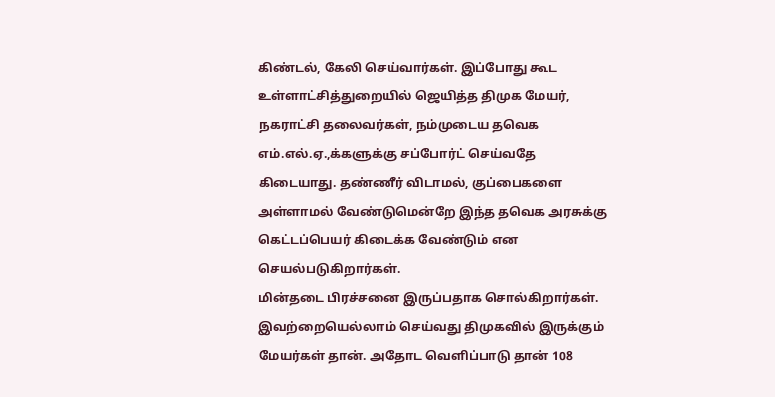கிண்டல், கேலி செய்வார்கள். இப்போது கூட உள்ளாட்சித்துறையில் ஜெயித்த திமுக மேயர், நகராட்சி தலைவர்கள், நம்முடைய தவெக எம்.எல்.ஏ.,க்களுக்கு சப்போர்ட் செய்வதே கிடையாது. தண்ணீர் விடாமல், குப்பைகளை அள்ளாமல் வேண்டுமென்றே இந்த தவெக அரசுக்கு கெட்டப்பெயர் கிடைக்க வேண்டும் என செயல்படுகிறார்கள்.
மின்தடை பிரச்சனை இருப்பதாக சொல்கிறார்கள். இவற்றையெல்லாம் செய்வது திமுகவில் இருக்கும் மேயர்கள் தான். அதோட வெளிப்பாடு தான் 108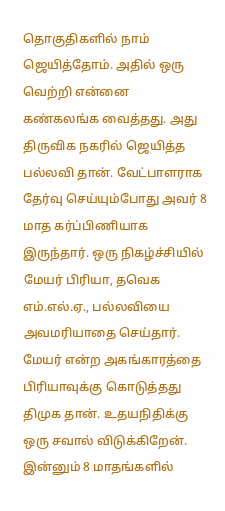தொகுதிகளில் நாம் ஜெயித்தோம். அதில் ஒரு வெற்றி என்னை கண்கலங்க வைத்தது. அது திருவிக நகரில் ஜெயித்த பல்லவி தான். வேட்பாளராக தேர்வு செய்யும்போது அவர் 8 மாத கர்ப்பிணியாக இருந்தார். ஒரு நிகழ்ச்சியில் மேயர் பிரியா, தவெக எம்.எல்.ஏ., பல்லவியை அவமரியாதை செய்தார். மேயர் என்ற அகங்காரத்தை பிரியாவுக்கு கொடுத்தது திமுக தான். உதயநிதிக்கு ஒரு சவால் விடுக்கிறேன். இன்னும் 8 மாதங்களில்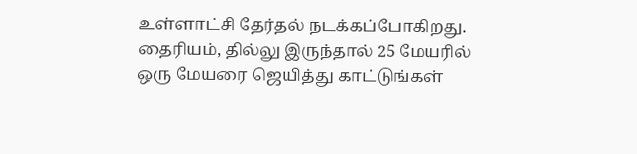உள்ளாட்சி தேர்தல் நடக்கப்போகிறது. தைரியம், தில்லு இருந்தால் 25 மேயரில் ஒரு மேயரை ஜெயித்து காட்டுங்கள்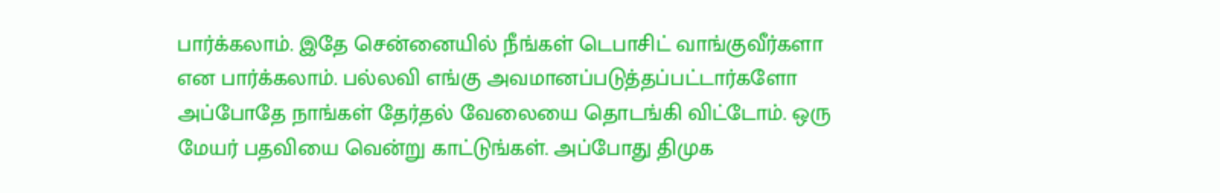பார்க்கலாம். இதே சென்னையில் நீங்கள் டெபாசிட் வாங்குவீர்களா என பார்க்கலாம். பல்லவி எங்கு அவமானப்படுத்தப்பட்டார்களோ அப்போதே நாங்கள் தேர்தல் வேலையை தொடங்கி விட்டோம். ஒரு மேயர் பதவியை வென்று காட்டுங்கள். அப்போது திமுக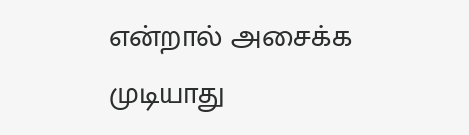என்றால் அசைக்க முடியாது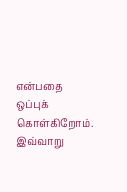என்பதை ஒப்புக் கொள்கிறோம். இவ்வாறு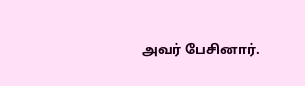அவர் பேசினார்.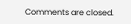Comments are closed.